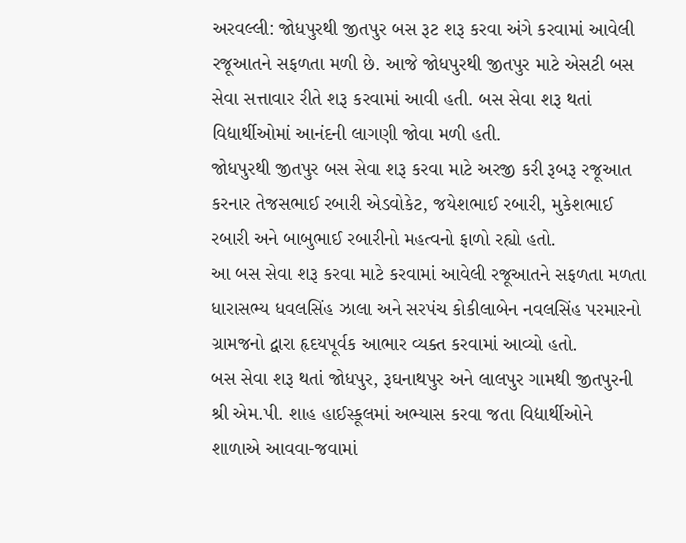અરવલ્લી: જોધપુરથી જીતપુર બસ રૂટ શરૂ કરવા અંગે કરવામાં આવેલી રજૂઆતને સફળતા મળી છે. આજે જોધપુરથી જીતપુર માટે એસટી બસ સેવા સત્તાવાર રીતે શરૂ કરવામાં આવી હતી. બસ સેવા શરૂ થતાં વિદ્યાર્થીઓમાં આનંદની લાગણી જોવા મળી હતી.
જોધપુરથી જીતપુર બસ સેવા શરૂ કરવા માટે અરજી કરી રૂબરૂ રજૂઆત કરનાર તેજસભાઈ રબારી એડવોકેટ, જયેશભાઈ રબારી, મુકેશભાઈ રબારી અને બાબુભાઈ રબારીનો મહત્વનો ફાળો રહ્યો હતો.
આ બસ સેવા શરૂ કરવા માટે કરવામાં આવેલી રજૂઆતને સફળતા મળતા ધારાસભ્ય ધવલસિંહ ઝાલા અને સરપંચ કોકીલાબેન નવલસિંહ પરમારનો ગ્રામજનો દ્વારા હૃદયપૂર્વક આભાર વ્યક્ત કરવામાં આવ્યો હતો.
બસ સેવા શરૂ થતાં જોધપુર, રૂઘનાથપુર અને લાલપુર ગામથી જીતપુરની શ્રી એમ.પી. શાહ હાઈસ્કૂલમાં અભ્યાસ કરવા જતા વિદ્યાર્થીઓને શાળાએ આવવા-જવામાં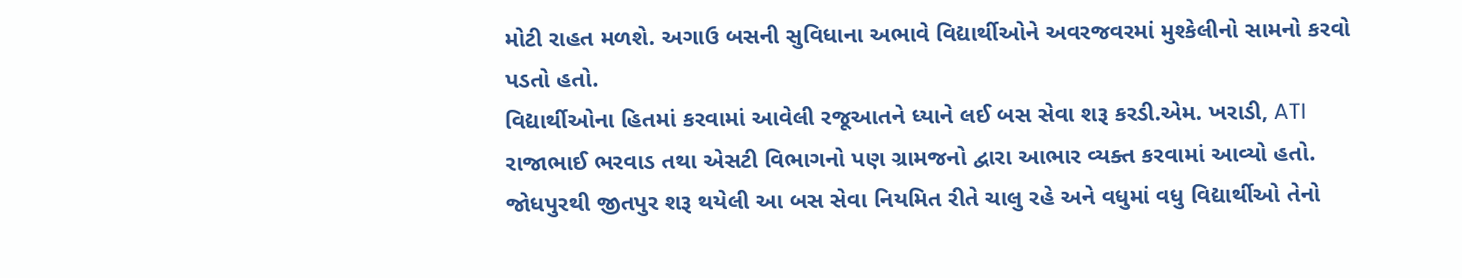મોટી રાહત મળશે. અગાઉ બસની સુવિધાના અભાવે વિદ્યાર્થીઓને અવરજવરમાં મુશ્કેલીનો સામનો કરવો પડતો હતો.
વિદ્યાર્થીઓના હિતમાં કરવામાં આવેલી રજૂઆતને ધ્યાને લઈ બસ સેવા શરૂ કરડી.એમ. ખરાડી, ATI રાજાભાઈ ભરવાડ તથા એસટી વિભાગનો પણ ગ્રામજનો દ્વારા આભાર વ્યક્ત કરવામાં આવ્યો હતો.
જોધપુરથી જીતપુર શરૂ થયેલી આ બસ સેવા નિયમિત રીતે ચાલુ રહે અને વધુમાં વધુ વિદ્યાર્થીઓ તેનો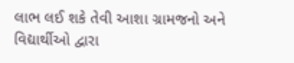લાભ લઈ શકે તેવી આશા ગ્રામજનો અને વિદ્યાર્થીઓ દ્વારા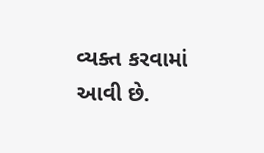વ્યક્ત કરવામાં આવી છે.